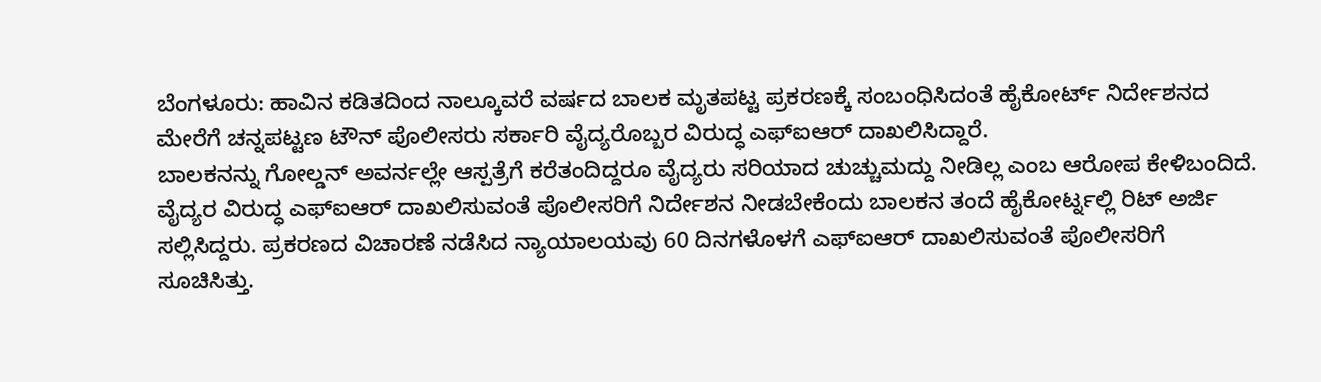ಬೆಂಗಳೂರು: ಹಾವಿನ ಕಡಿತದಿಂದ ನಾಲ್ಕೂವರೆ ವರ್ಷದ ಬಾಲಕ ಮೃತಪಟ್ಟ ಪ್ರಕರಣಕ್ಕೆ ಸಂಬಂಧಿಸಿದಂತೆ ಹೈಕೋರ್ಟ್ ನಿರ್ದೇಶನದ ಮೇರೆಗೆ ಚನ್ನಪಟ್ಟಣ ಟೌನ್ ಪೊಲೀಸರು ಸರ್ಕಾರಿ ವೈದ್ಯರೊಬ್ಬರ ವಿರುದ್ಧ ಎಫ್ಐಆರ್ ದಾಖಲಿಸಿದ್ದಾರೆ.
ಬಾಲಕನನ್ನು ಗೋಲ್ಡನ್ ಅವರ್ನಲ್ಲೇ ಆಸ್ಪತ್ರೆಗೆ ಕರೆತಂದಿದ್ದರೂ ವೈದ್ಯರು ಸರಿಯಾದ ಚುಚ್ಚುಮದ್ದು ನೀಡಿಲ್ಲ ಎಂಬ ಆರೋಪ ಕೇಳಿಬಂದಿದೆ.
ವೈದ್ಯರ ವಿರುದ್ಧ ಎಫ್ಐಆರ್ ದಾಖಲಿಸುವಂತೆ ಪೊಲೀಸರಿಗೆ ನಿರ್ದೇಶನ ನೀಡಬೇಕೆಂದು ಬಾಲಕನ ತಂದೆ ಹೈಕೋರ್ಟ್ನಲ್ಲಿ ರಿಟ್ ಅರ್ಜಿ ಸಲ್ಲಿಸಿದ್ದರು. ಪ್ರಕರಣದ ವಿಚಾರಣೆ ನಡೆಸಿದ ನ್ಯಾಯಾಲಯವು 60 ದಿನಗಳೊಳಗೆ ಎಫ್ಐಆರ್ ದಾಖಲಿಸುವಂತೆ ಪೊಲೀಸರಿಗೆ ಸೂಚಿಸಿತ್ತು.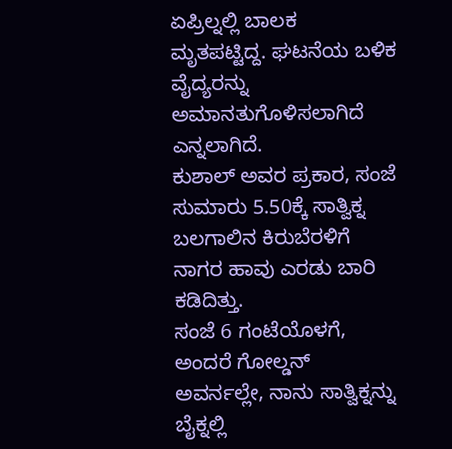ಏಪ್ರಿಲ್ನಲ್ಲಿ ಬಾಲಕ ಮೃತಪಟ್ಟಿದ್ದ. ಘಟನೆಯ ಬಳಿಕ ವೈದ್ಯರನ್ನು ಅಮಾನತುಗೊಳಿಸಲಾಗಿದೆ ಎನ್ನಲಾಗಿದೆ.
ಕುಶಾಲ್ ಅವರ ಪ್ರಕಾರ, ಸಂಜೆ ಸುಮಾರು 5.50ಕ್ಕೆ ಸಾತ್ವಿಕ್ನ ಬಲಗಾಲಿನ ಕಿರುಬೆರಳಿಗೆ ನಾಗರ ಹಾವು ಎರಡು ಬಾರಿ ಕಡಿದಿತ್ತು.
ಸಂಜೆ 6 ಗಂಟೆಯೊಳಗೆ, ಅಂದರೆ ಗೋಲ್ಡನ್ ಅವರ್ನಲ್ಲೇ, ನಾನು ಸಾತ್ವಿಕ್ನನ್ನು ಬೈಕ್ನಲ್ಲಿ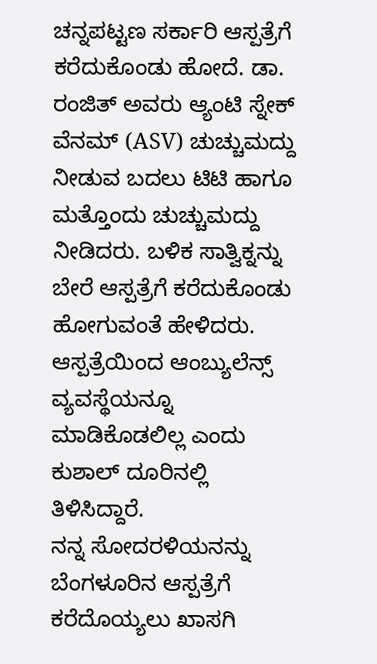ಚನ್ನಪಟ್ಟಣ ಸರ್ಕಾರಿ ಆಸ್ಪತ್ರೆಗೆ ಕರೆದುಕೊಂಡು ಹೋದೆ. ಡಾ. ರಂಜಿತ್ ಅವರು ಆ್ಯಂಟಿ ಸ್ನೇಕ್ ವೆನಮ್ (ASV) ಚುಚ್ಚುಮದ್ದು ನೀಡುವ ಬದಲು ಟಿಟಿ ಹಾಗೂ ಮತ್ತೊಂದು ಚುಚ್ಚುಮದ್ದು ನೀಡಿದರು. ಬಳಿಕ ಸಾತ್ವಿಕ್ನನ್ನು ಬೇರೆ ಆಸ್ಪತ್ರೆಗೆ ಕರೆದುಕೊಂಡು ಹೋಗುವಂತೆ ಹೇಳಿದರು. ಆಸ್ಪತ್ರೆಯಿಂದ ಆಂಬ್ಯುಲೆನ್ಸ್ ವ್ಯವಸ್ಥೆಯನ್ನೂ ಮಾಡಿಕೊಡಲಿಲ್ಲ ಎಂದು ಕುಶಾಲ್ ದೂರಿನಲ್ಲಿ ತಿಳಿಸಿದ್ದಾರೆ.
ನನ್ನ ಸೋದರಳಿಯನನ್ನು ಬೆಂಗಳೂರಿನ ಆಸ್ಪತ್ರೆಗೆ ಕರೆದೊಯ್ಯಲು ಖಾಸಗಿ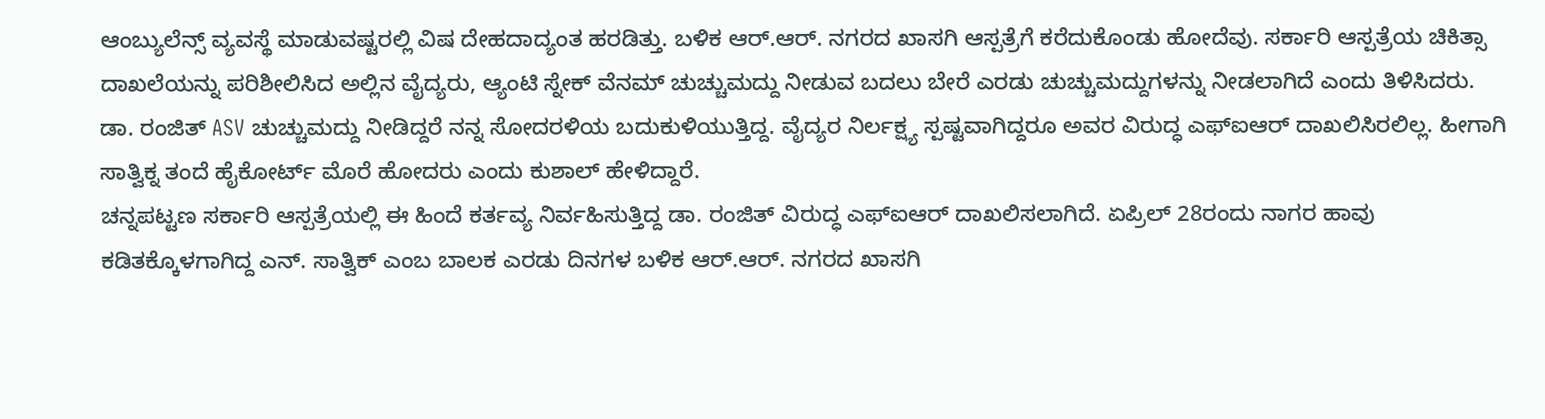ಆಂಬ್ಯುಲೆನ್ಸ್ ವ್ಯವಸ್ಥೆ ಮಾಡುವಷ್ಟರಲ್ಲಿ ವಿಷ ದೇಹದಾದ್ಯಂತ ಹರಡಿತ್ತು. ಬಳಿಕ ಆರ್.ಆರ್. ನಗರದ ಖಾಸಗಿ ಆಸ್ಪತ್ರೆಗೆ ಕರೆದುಕೊಂಡು ಹೋದೆವು. ಸರ್ಕಾರಿ ಆಸ್ಪತ್ರೆಯ ಚಿಕಿತ್ಸಾ ದಾಖಲೆಯನ್ನು ಪರಿಶೀಲಿಸಿದ ಅಲ್ಲಿನ ವೈದ್ಯರು, ಆ್ಯಂಟಿ ಸ್ನೇಕ್ ವೆನಮ್ ಚುಚ್ಚುಮದ್ದು ನೀಡುವ ಬದಲು ಬೇರೆ ಎರಡು ಚುಚ್ಚುಮದ್ದುಗಳನ್ನು ನೀಡಲಾಗಿದೆ ಎಂದು ತಿಳಿಸಿದರು.
ಡಾ. ರಂಜಿತ್ ASV ಚುಚ್ಚುಮದ್ದು ನೀಡಿದ್ದರೆ ನನ್ನ ಸೋದರಳಿಯ ಬದುಕುಳಿಯುತ್ತಿದ್ದ. ವೈದ್ಯರ ನಿರ್ಲಕ್ಷ್ಯ ಸ್ಪಷ್ಟವಾಗಿದ್ದರೂ ಅವರ ವಿರುದ್ಧ ಎಫ್ಐಆರ್ ದಾಖಲಿಸಿರಲಿಲ್ಲ. ಹೀಗಾಗಿ ಸಾತ್ವಿಕ್ನ ತಂದೆ ಹೈಕೋರ್ಟ್ ಮೊರೆ ಹೋದರು ಎಂದು ಕುಶಾಲ್ ಹೇಳಿದ್ದಾರೆ.
ಚನ್ನಪಟ್ಟಣ ಸರ್ಕಾರಿ ಆಸ್ಪತ್ರೆಯಲ್ಲಿ ಈ ಹಿಂದೆ ಕರ್ತವ್ಯ ನಿರ್ವಹಿಸುತ್ತಿದ್ದ ಡಾ. ರಂಜಿತ್ ವಿರುದ್ಧ ಎಫ್ಐಆರ್ ದಾಖಲಿಸಲಾಗಿದೆ. ಏಪ್ರಿಲ್ 28ರಂದು ನಾಗರ ಹಾವು ಕಡಿತಕ್ಕೊಳಗಾಗಿದ್ದ ಎನ್. ಸಾತ್ವಿಕ್ ಎಂಬ ಬಾಲಕ ಎರಡು ದಿನಗಳ ಬಳಿಕ ಆರ್.ಆರ್. ನಗರದ ಖಾಸಗಿ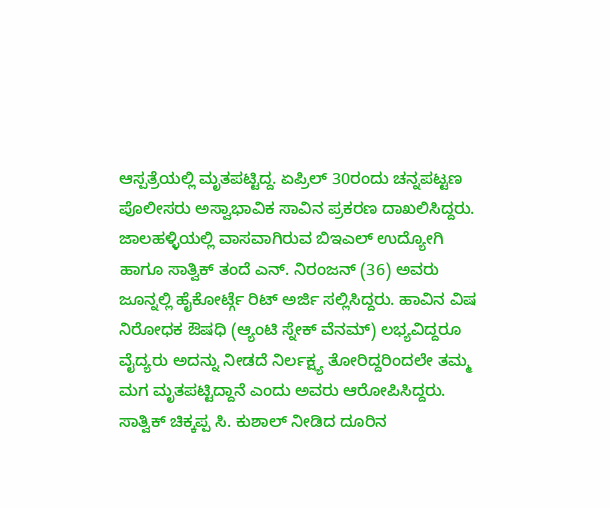ಆಸ್ಪತ್ರೆಯಲ್ಲಿ ಮೃತಪಟ್ಟಿದ್ದ. ಏಪ್ರಿಲ್ 30ರಂದು ಚನ್ನಪಟ್ಟಣ ಪೊಲೀಸರು ಅಸ್ವಾಭಾವಿಕ ಸಾವಿನ ಪ್ರಕರಣ ದಾಖಲಿಸಿದ್ದರು.
ಜಾಲಹಳ್ಳಿಯಲ್ಲಿ ವಾಸವಾಗಿರುವ ಬಿಇಎಲ್ ಉದ್ಯೋಗಿ ಹಾಗೂ ಸಾತ್ವಿಕ್ ತಂದೆ ಎನ್. ನಿರಂಜನ್ (36) ಅವರು ಜೂನ್ನಲ್ಲಿ ಹೈಕೋರ್ಟ್ಗೆ ರಿಟ್ ಅರ್ಜಿ ಸಲ್ಲಿಸಿದ್ದರು. ಹಾವಿನ ವಿಷ ನಿರೋಧಕ ಔಷಧಿ (ಆ್ಯಂಟಿ ಸ್ನೇಕ್ ವೆನಮ್) ಲಭ್ಯವಿದ್ದರೂ ವೈದ್ಯರು ಅದನ್ನು ನೀಡದೆ ನಿರ್ಲಕ್ಷ್ಯ ತೋರಿದ್ದರಿಂದಲೇ ತಮ್ಮ ಮಗ ಮೃತಪಟ್ಟಿದ್ದಾನೆ ಎಂದು ಅವರು ಆರೋಪಿಸಿದ್ದರು.
ಸಾತ್ವಿಕ್ ಚಿಕ್ಕಪ್ಪ ಸಿ. ಕುಶಾಲ್ ನೀಡಿದ ದೂರಿನ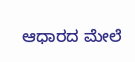ಆಧಾರದ ಮೇಲೆ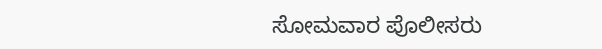ಸೋಮವಾರ ಪೊಲೀಸರು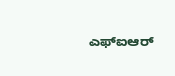ಎಫ್ಐಆರ್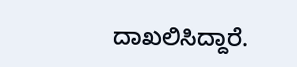ದಾಖಲಿಸಿದ್ದಾರೆ.